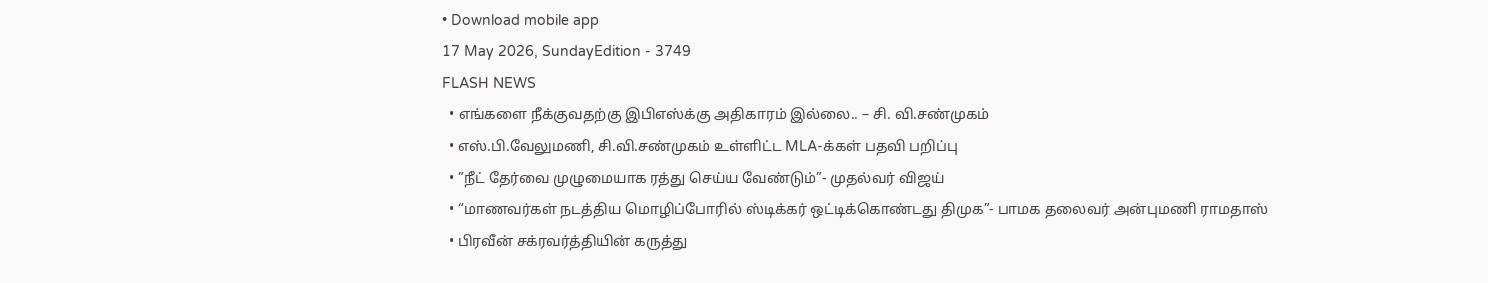• Download mobile app
17 May 2026, SundayEdition - 3749
FLASH NEWS
  • எங்களை நீக்குவதற்கு இபிஎஸ்க்கு அதிகாரம் இல்லை.. – சி. வி.சண்முகம்
  • எஸ்.பி.வேலுமணி, சி.வி.சண்முகம் உள்ளிட்ட MLA-க்கள் பதவி பறிப்பு
  • ”நீட் தேர்வை முழுமையாக ரத்து செய்ய வேண்டும்”- முதல்வர் விஜய்
  • “மாணவர்கள் நடத்திய மொழிப்போரில் ஸ்டிக்கர் ஒட்டிக்கொண்டது திமுக”- பாமக தலைவர் அன்புமணி ராமதாஸ்
  • பிரவீன் சக்ரவர்த்தியின் கருத்து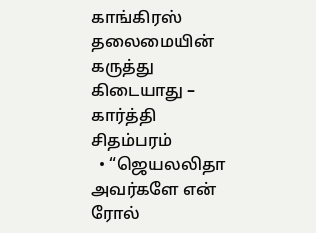காங்கிரஸ் தலைமையின் கருத்து கிடையாது – கார்த்தி சிதம்பரம்
  • “ஜெயலலிதா அவர்களே என் ரோல்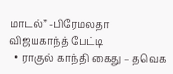மாடல்” -பிரேமலதா விஜயகாந்த் பேட்டி
  • ராகுல் காந்தி கைது – தவெக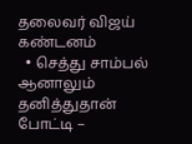தலைவர் விஜய் கண்டனம்
  • செத்து சாம்பல் ஆனாலும் தனித்துதான் போட்டி –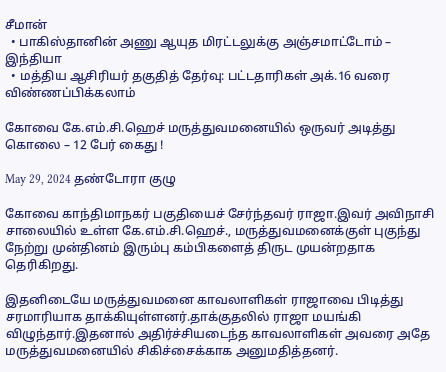சீமான்
  • பாகிஸ்தானின் அணு ஆயுத மிரட்டலுக்கு அஞ்சமாட்டோம் – இந்தியா
  • மத்திய ஆசிரியர் தகுதித் தேர்வு: பட்டதாரிகள் அக்.16 வரை விண்ணப்பிக்கலாம்

கோவை கே.எம்.சி.ஹெச் மருத்துவமனையில் ஒருவர் அடித்து கொலை – 12 பேர் கைது !

May 29, 2024 தண்டோரா குழு

கோவை காந்திமாநகர் பகுதியைச் சேர்ந்தவர் ராஜா.இவர் அவிநாசி சாலையில் உள்ள கே.எம்.சி.ஹெச்., மருத்துவமனைக்குள் புகுந்து நேற்று முன்தினம் இரும்பு கம்பிகளைத் திருட முயன்றதாக தெரிகிறது.

இதனிடையே மருத்துவமனை காவலாளிகள் ராஜாவை பிடித்து சரமாரியாக தாக்கியுள்ளனர்.தாக்குதலில் ராஜா மயங்கி விழுந்தார்.இதனால் அதிர்ச்சியடைந்த காவலாளிகள் அவரை அதே மருத்துவமனையில் சிகிச்சைக்காக அனுமதித்தனர்.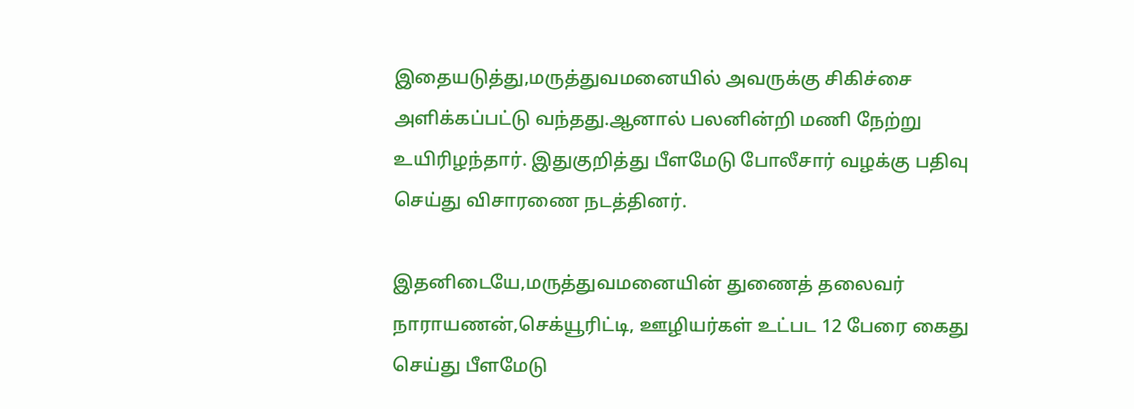இதையடுத்து,மருத்துவமனையில் அவருக்கு சிகிச்சை அளிக்கப்பட்டு வந்தது.ஆனால் பலனின்றி மணி நேற்று உயிரிழந்தார். இதுகுறித்து பீளமேடு போலீசார் வழக்கு பதிவு செய்து விசாரணை நடத்தினர்.

இதனிடையே,மருத்துவமனையின் துணைத் தலைவர் நாராயணன்,செக்யூரிட்டி, ஊழியர்கள் உட்பட 12 பேரை கைது செய்து பீளமேடு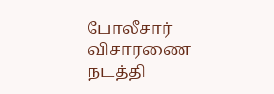போலீசார் விசாரணை நடத்தி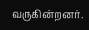வருகின்றனர்.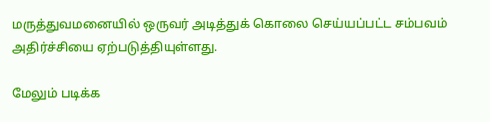மருத்துவமனையில் ஒருவர் அடித்துக் கொலை செய்யப்பட்ட சம்பவம் அதிர்ச்சியை ஏற்படுத்தியுள்ளது.

மேலும் படிக்க